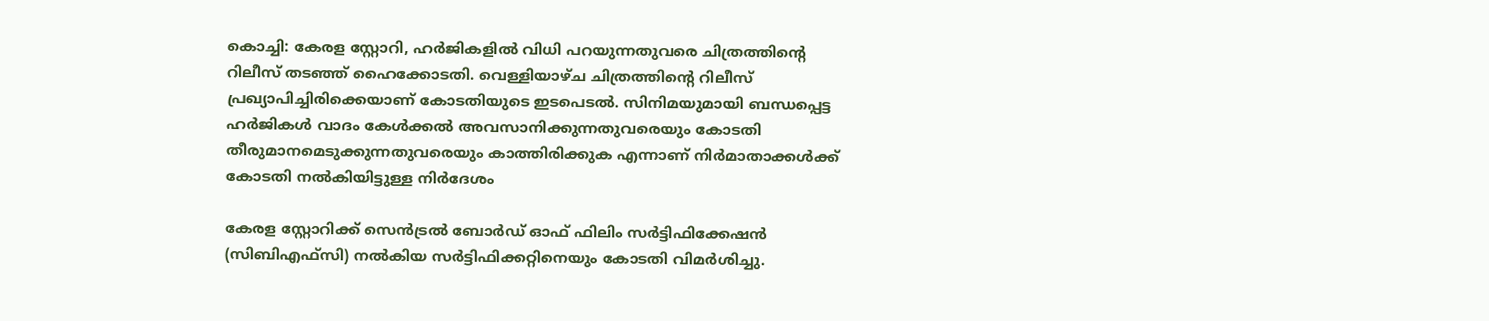കൊച്ചി: കേരള സ്റ്റോറി, ഹര്‍ജികളില്‍ വിധി പറയുന്നതുവരെ ചിത്രത്തിന്റെ റിലീസ് തടഞ്ഞ് ഹൈക്കോടതി. വെള്ളിയാഴ്ച ചിത്രത്തിന്റെ റിലീസ് പ്രഖ്യാപിച്ചിരിക്കെയാണ് കോടതിയുടെ ഇടപെടല്‍. സിനിമയുമായി ബന്ധപ്പെട്ട ഹര്‍ജികള്‍ വാദം കേള്‍ക്കല്‍ അവസാനിക്കുന്നതുവരെയും കോടതി തീരുമാനമെടുക്കുന്നതുവരെയും കാത്തിരിക്കുക എന്നാണ് നിര്‍മാതാക്കള്‍ക്ക് കോടതി നല്‍കിയിട്ടുള്ള നിര്‍ദേശം

കേരള സ്റ്റോറിക്ക് സെന്‍ട്രല്‍ ബോര്‍ഡ് ഓഫ് ഫിലിം സര്‍ട്ടിഫിക്കേഷന്‍ (സിബിഎഫ്സി) നല്‍കിയ സര്‍ട്ടിഫിക്കറ്റിനെയും കോടതി വിമര്‍ശിച്ചു.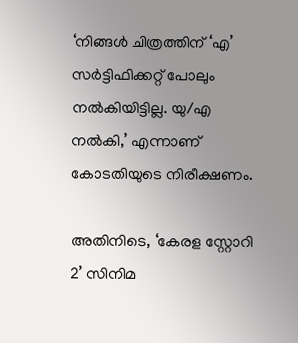‘നിങ്ങള്‍ ചിത്രത്തിന് ‘എ’ സര്‍ട്ടിഫിക്കറ്റ് പോലും നല്‍കിയിട്ടില്ല. യു/എ നല്‍കി,’ എന്നാണ് കോടതിയുടെ നിരീക്ഷണം.

അതിനിടെ, ‘കേരള സ്റ്റോറി 2’ സിനിമ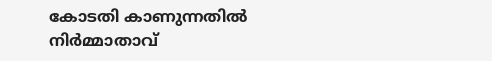കോടതി കാണുന്നതില്‍ നിര്‍മ്മാതാവ്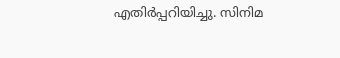എതിര്‍പ്പറിയിച്ചു. സിനിമ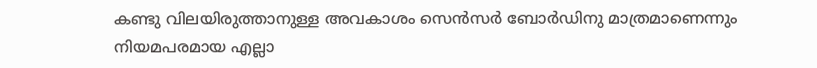കണ്ടു വിലയിരുത്താനുള്ള അവകാശം സെന്‍സര്‍ ബോര്‍ഡിനു മാത്രമാണെന്നും നിയമപരമായ എല്ലാ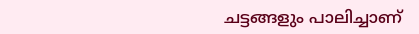ചട്ടങ്ങളും പാലിച്ചാണ്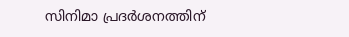സിനിമാ പ്രദര്‍ശനത്തിന്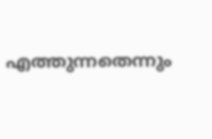എത്തുന്നതെന്നും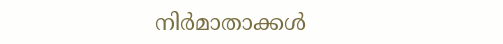നിര്‍മാതാക്കള്‍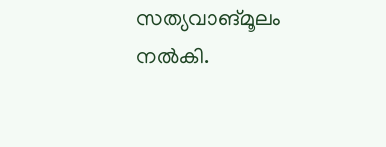സത്യവാങ്മൂലം നല്‍കി.